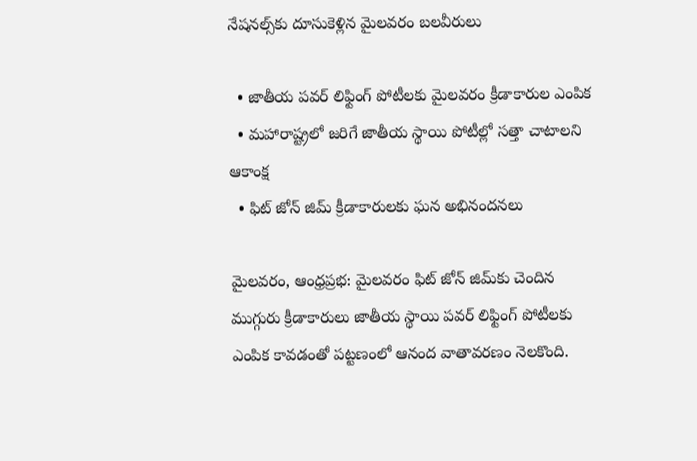నేషనల్స్‌కు దూసుకెళ్లిన మైలవరం బలవీరులు

  • జాతీయ పవర్ లిఫ్టింగ్ పోటీలకు మైలవరం క్రీడాకారుల ఎంపిక
  • మహారాష్ట్రలో జరిగే జాతీయ స్థాయి పోటీల్లో సత్తా చాటాలని ఆకాంక్ష
  • ఫిట్ జోన్ జిమ్ క్రీడాకారులకు ఘన అభినందనలు

మైలవరం, ఆంధ్రప్రభ: మైలవరం ఫిట్ జోన్ జిమ్‌కు చెందిన ముగ్గురు క్రీడాకారులు జాతీయ స్థాయి పవర్ లిఫ్టింగ్ పోటీలకు ఎంపిక కావడంతో పట్టణంలో ఆనంద వాతావరణం నెలకొంది.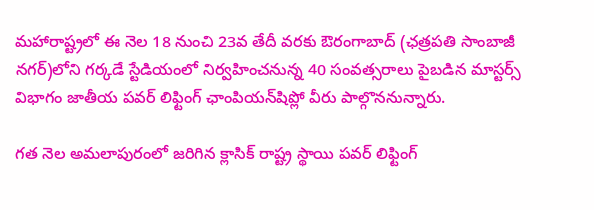మహారాష్ట్రలో ఈ నెల 18 నుంచి 23వ తేదీ వరకు ఔరంగాబాద్ (ఛత్రపతి సాంబాజీ నగర్)లోని గర్కడే స్టేడియంలో నిర్వహించనున్న 40 సంవత్సరాలు పైబడిన మాస్టర్స్ విభాగం జాతీయ పవర్ లిఫ్టింగ్ ఛాంపియన్‌షిప్లో వీరు పాల్గొననున్నారు.

గత నెల అమలాపురంలో జరిగిన క్లాసిక్ రాష్ట్ర స్థాయి పవర్ లిఫ్టింగ్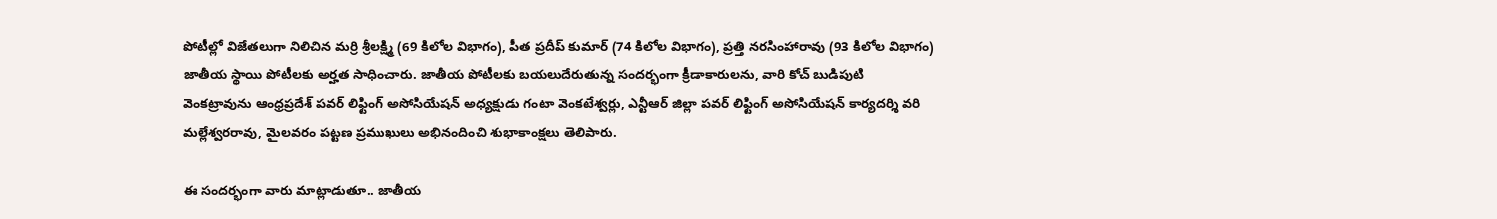పోటీల్లో విజేతలుగా నిలిచిన మర్రి శ్రీలక్ష్మి (69 కిలోల విభాగం), పీత ప్రదీప్ కుమార్ (74 కిలోల విభాగం), ప్రత్తి నరసింహారావు (93 కిలోల విభాగం) జాతీయ స్థాయి పోటీలకు అర్హత సాధించారు. జాతీయ పోటీలకు బయలుదేరుతున్న సందర్భంగా క్రీడాకారులను, వారి కోచ్ బుడిపుటి వెంకట్రావును ఆంధ్రప్రదేశ్ పవర్ లిఫ్టింగ్ అసోసియేషన్ అధ్యక్షుడు గంటా వెంకటేశ్వర్లు, ఎన్టీఆర్ జిల్లా పవర్ లిఫ్టింగ్ అసోసియేషన్ కార్యదర్శి వరి మల్లేశ్వరరావు, మైలవరం పట్టణ ప్రముఖులు అభినందించి శుభాకాంక్షలు తెలిపారు.

ఈ సందర్భంగా వారు మాట్లాడుతూ.. జాతీయ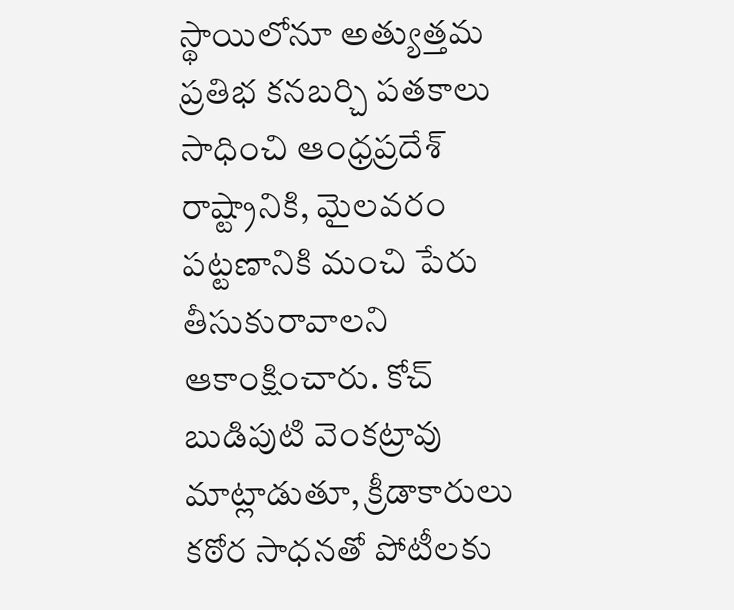స్థాయిలోనూ అత్యుత్తమ ప్రతిభ కనబర్చి పతకాలు సాధించి ఆంధ్రప్రదేశ్ రాష్ట్రానికి, మైలవరం పట్టణానికి మంచి పేరు తీసుకురావాలని ఆకాంక్షించారు. కోచ్ బుడిపుటి వెంకట్రావు మాట్లాడుతూ, క్రీడాకారులు కఠోర సాధనతో పోటీలకు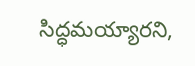సిద్ధమయ్యారని,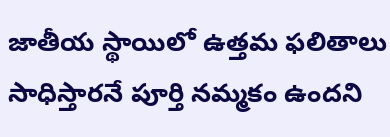జాతీయ స్థాయిలో ఉత్తమ ఫలితాలు సాధిస్తారనే పూర్తి నమ్మకం ఉందని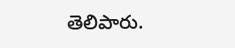తెలిపారు.